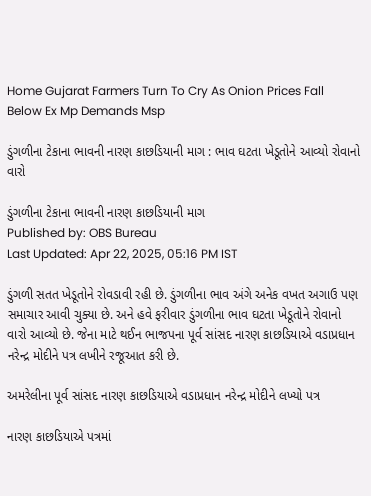Home Gujarat Farmers Turn To Cry As Onion Prices Fall Below Ex Mp Demands Msp

ડુંગળીના ટેકાના ભાવની નારણ કાછડિયાની માગ : ભાવ ઘટતા ખેડૂતોને આવ્યો રોવાનો વારો

ડુંગળીના ટેકાના ભાવની નારણ કાછડિયાની માગ
Published by: OBS Bureau
Last Updated: Apr 22, 2025, 05:16 PM IST

ડુંગળી સતત ખેડૂતોને રોવડાવી રહી છે. ડુંગળીના ભાવ અંગે અનેક વખત અગાઉ પણ સમાચાર આવી ચુક્યા છે. અને હવે ફરીવાર ડુંગળીના ભાવ ઘટતા ખેડૂતોને રોવાનો વારો આવ્યો છે. જેના માટે થઈન ભાજપના પૂર્વ સાંસદ નારણ કાછડિયાએ વડાપ્રધાન નરેન્દ્ર મોદીને પત્ર લખીને રજૂઆત કરી છે.

અમરેલીના પૂર્વ સાંસદ નારણ કાછડિયાએ વડાપ્રધાન નરેન્દ્ર મોદીને લખ્યો પત્ર

નારણ કાછડિયાએ પત્રમાં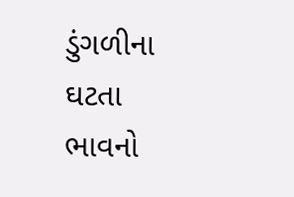ડુંગળીના ઘટતા ભાવનો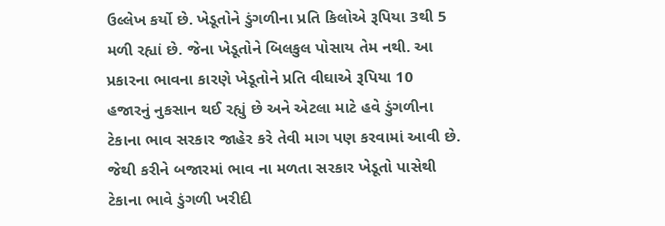ઉલ્લેખ કર્યો છે. ખેડૂતોને ડુંગળીના પ્રતિ કિલોએ રૂપિયા 3થી 5 મળી રહ્યાં છે. જેના ખેડૂતોને બિલકુલ પોસાય તેમ નથી. આ પ્રકારના ભાવના કારણે ખેડૂતોને પ્રતિ વીઘાએ રૂપિયા 10 હજારનું નુકસાન થઈ રહ્યું છે અને એટલા માટે હવે ડુંગળીના ટેકાના ભાવ સરકાર જાહેર કરે તેવી માગ પણ કરવામાં આવી છે. જેથી કરીને બજારમાં ભાવ ના મળતા સરકાર ખેડૂતો પાસેથી ટેકાના ભાવે ડુંગળી ખરીદી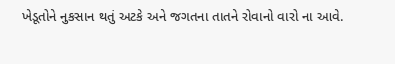ખેડૂતોને નુકસાન થતું અટકે અને જગતના તાતને રોવાનો વારો ના આવે.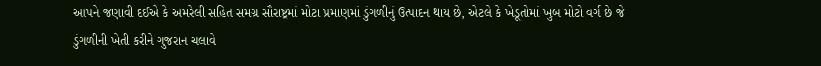આપને જણાવી દઈએ કે અમરેલી સહિત સમગ્ર સૌરાષ્ટ્રમાં મોટા પ્રમાણમાં ડુંગળીનું ઉત્પાદન થાય છે, એટલે કે ખેડૂતોમાં ખુબ મોટો વર્ગ છે જે ડુંગળીની ખેતી કરીને ગુજરાન ચલાવે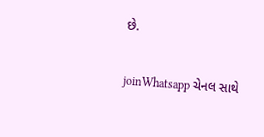છે.

joinWhatsapp ચેનલ સાથે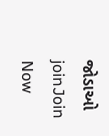જોડાઓ
joinJoin Now